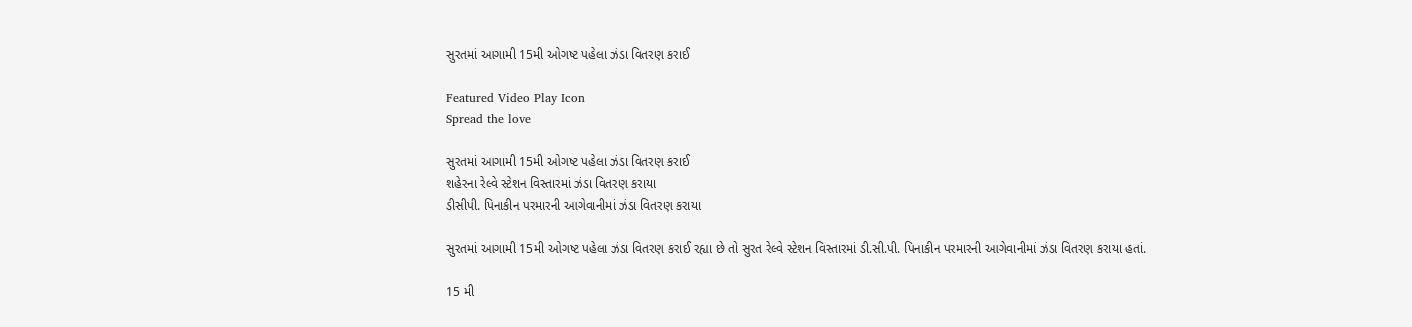સુરતમાં આગામી 15મી ઓગષ્ટ પહેલા ઝંડા વિતરણ કરાઈ

Featured Video Play Icon
Spread the love

સુરતમાં આગામી 15મી ઓગષ્ટ પહેલા ઝંડા વિતરણ કરાઈ
શહેરના રેલ્વે સ્ટેશન વિસ્તારમાં ઝંડા વિતરણ કરાયા
ડીસીપી. પિનાકીન પરમારની આગેવાનીમાં ઝંડા વિતરણ કરાયા

સુરતમાં આગામી 15મી ઓગષ્ટ પહેલા ઝંડા વિતરણ કરાઈ રહ્યા છે તો સુરત રેલ્વે સ્ટેશન વિસ્તારમાં ડી.સી.પી. પિનાકીન પરમારની આગેવાનીમાં ઝંડા વિતરણ કરાયા હતાં.

15 મી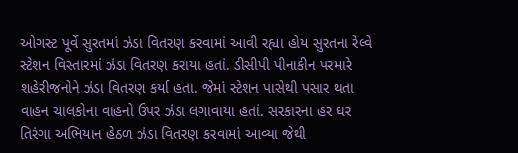ઓગસ્ટ પૂર્વે સુરતમાં ઝંડા વિતરણ કરવામાં આવી રહ્યા હોય સુરતના રેલ્વે સ્ટેશન વિસ્તારમાં ઝંડા વિતરણ કરાયા હતાં. ડીસીપી પીનાકીન પરમારે શહેરીજનોને ઝંડા વિતરણ કર્યા હતા. જેમાં સ્ટેશન પાસેથી પસાર થતા વાહન ચાલકોના વાહનો ઉપર ઝંડા લગાવાયા હતાં. સરકારના હર ઘર તિરંગા અભિયાન હેઠળ ઝંડા વિતરણ કરવામાં આવ્યા જેથી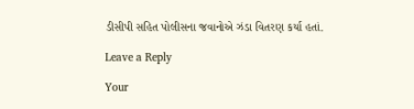ડીસીપી સહિત પોલીસના જવાનોએ ઝંડા વિતરણ કર્યા હતાં.

Leave a Reply

Your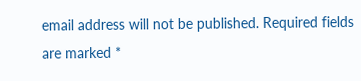email address will not be published. Required fields are marked *